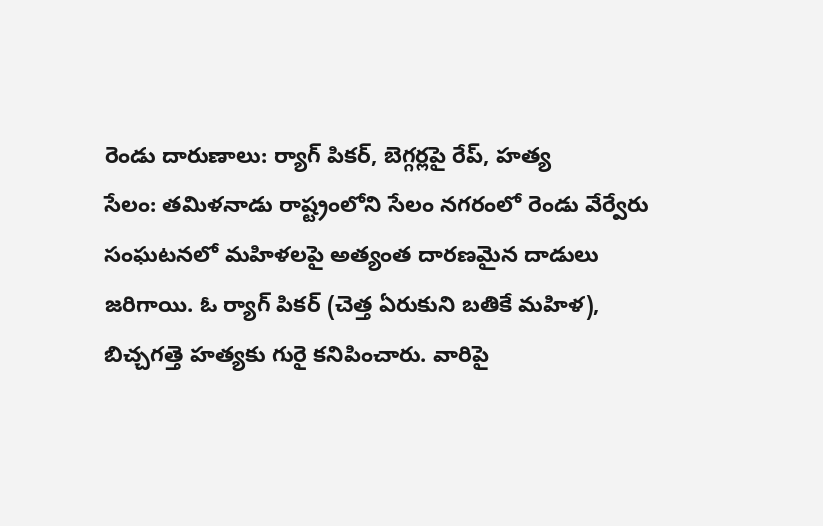రెండు దారుణాలు: ర్యాగ్ పికర్, బెగ్గర్లపై రేప్, హత్య
సేలం: తమిళనాడు రాష్ట్రంలోని సేలం నగరంలో రెండు వేర్వేరు సంఘటనలో మహిళలపై అత్యంత దారణమైన దాడులు జరిగాయి. ఓ ర్యాగ్ పికర్ (చెత్త ఏరుకుని బతికే మహిళ), బిచ్చగత్తె హత్యకు గురై కనిపించారు. వారిపై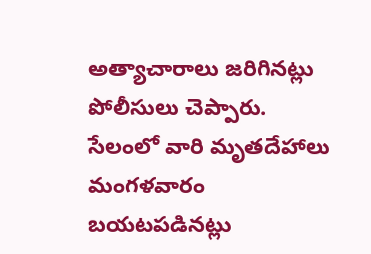అత్యాచారాలు జరిగినట్లు పోలీసులు చెప్పారు. సేలంలో వారి మృతదేహాలు మంగళవారం బయటపడినట్లు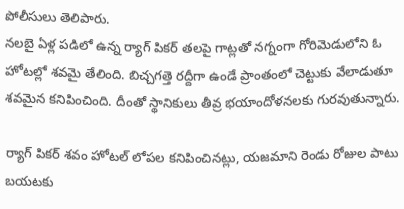పోలీసులు తెలిపారు.
నలబై ఏళ్ల పడిలో ఉన్న ర్యాగ్ పికర్ తలపై గాట్లతో నగ్నంగా గోరిమెడులోని ఓ హోటల్లో శవమై తేలింది. బిచ్చగత్తె రద్దీగా ఉండే ప్రాంతంలో చెట్టుకు వేలాడుతూ శవమైన కనిపించింది. దీంతో స్థానికులు తీవ్ర భయాందోళనలకు గురవుతున్నారు.

ర్యాగ్ పికర్ శవం హోటల్ లోపల కనిపించినట్లు, యజమాని రెండు రోజుల పాటు బయటకు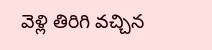వెళ్లి తిరిగి వచ్చిన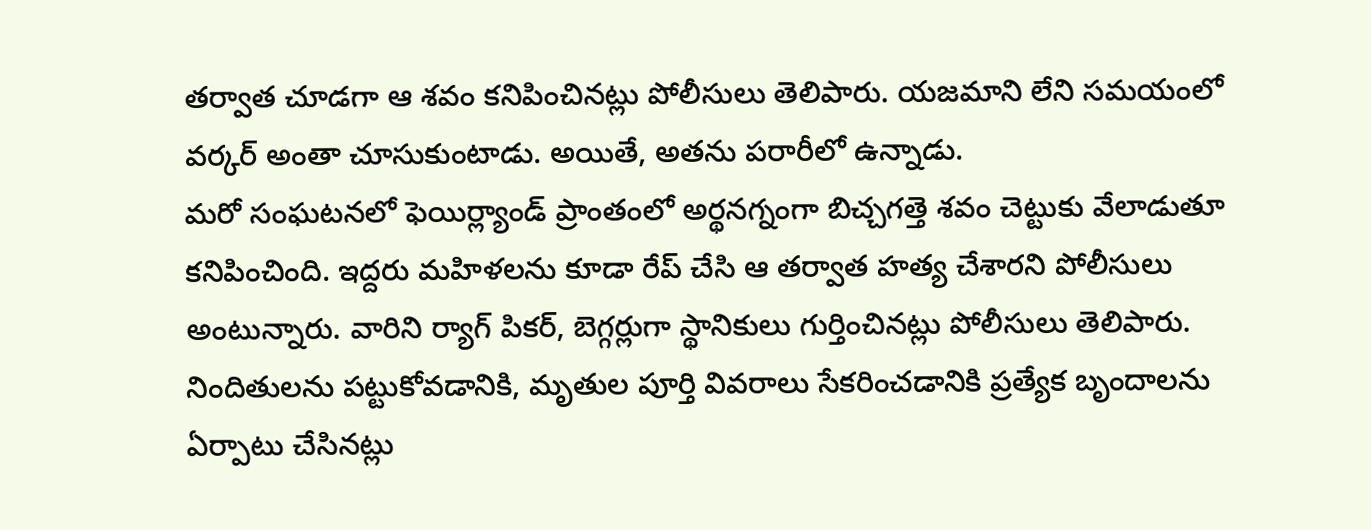తర్వాత చూడగా ఆ శవం కనిపించినట్లు పోలీసులు తెలిపారు. యజమాని లేని సమయంలో వర్కర్ అంతా చూసుకుంటాడు. అయితే, అతను పరారీలో ఉన్నాడు.
మరో సంఘటనలో ఫెయిర్ల్యాండ్ ప్రాంతంలో అర్థనగ్నంగా బిచ్చగత్తె శవం చెట్టుకు వేలాడుతూ కనిపించింది. ఇద్దరు మహిళలను కూడా రేప్ చేసి ఆ తర్వాత హత్య చేశారని పోలీసులు అంటున్నారు. వారిని ర్యాగ్ పికర్, బెగ్గర్లుగా స్థానికులు గుర్తించినట్లు పోలీసులు తెలిపారు. నిందితులను పట్టుకోవడానికి, మృతుల పూర్తి వివరాలు సేకరించడానికి ప్రత్యేక బృందాలను ఏర్పాటు చేసినట్లు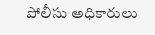పోలీసు అధికారులు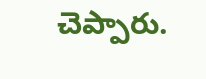చెప్పారు.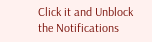Click it and Unblock the Notifications